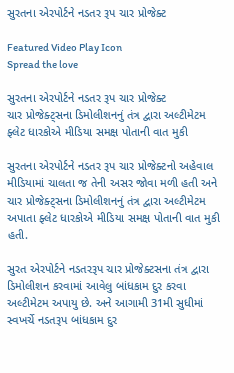સુરતના એરપોર્ટને નડતર રૂપ ચાર પ્રોજેક્ટ

Featured Video Play Icon
Spread the love

સુરતના એરપોર્ટને નડતર રૂપ ચાર પ્રોજેક્ટ
ચાર પ્રોજેક્ટ્સના ડિમોલીશનનું તંત્ર દ્વારા અલ્ટીમેટમ
ફ્લેટ ધારકોએ મીડિયા સમક્ષ પોતાની વાત મુકી

સુરતના એરપોર્ટને નડતર રૂપ ચાર પ્રોજેક્ટનો અહેવાલ મીડિયામાં ચાલતા જ તેની અસર જોવા મળી હતી અને ચાર પ્રોજેક્ટ્સના ડિમોલીશનનું તંત્ર દ્વારા અલ્ટીમેટમ અપાતા ફ્લેટ ધારકોએ મીડિયા સમક્ષ પોતાની વાત મુકી હતી.

સુરત એરપોર્ટને નડતરરૂપ ચાર પ્રોજેક્ટસના તંત્ર દ્વારા ડિમોલીશન કરવામાં આવેલુ બાંધકામ દુર કરવા અલ્ટીમેટમ અપાયુ છે. અને આગામી 31મી સુધીમાં સ્વખર્ચે નડતરૂપ બાંધકામ દુર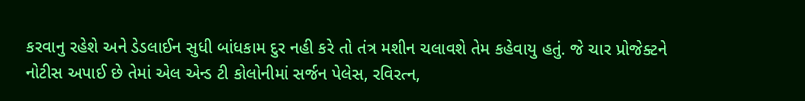કરવાનુ રહેશે અને ડેડલાઈન સુધી બાંધકામ દુર નહી કરે તો તંત્ર મશીન ચલાવશે તેમ કહેવાયુ હતું. જે ચાર પ્રોજેક્ટને નોટીસ અપાઈ છે તેમાં એલ એન્ડ ટી કોલોનીમાં સર્જન પેલેસ, રવિરત્ન,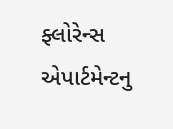ફ્લોરેન્સ એપાર્ટમેન્ટનુ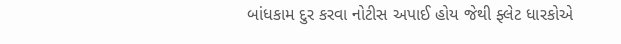બાંધકામ દુર કરવા નોટીસ અપાઈ હોય જેથી ફ્લેટ ધારકોએ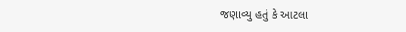જણાવ્યુ હતું કે આટલા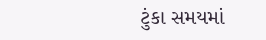ટુંકા સમયમાં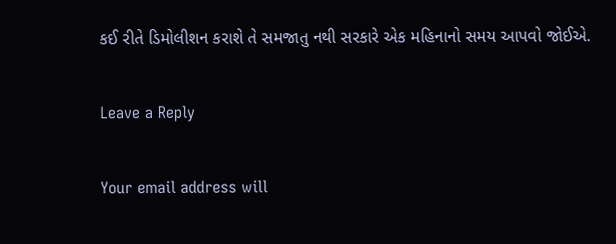કઈ રીતે ડિમોલીશન કરાશે તે સમજાતુ નથી સરકારે એક મહિનાનો સમય આપવો જોઈએ.

Leave a Reply

Your email address will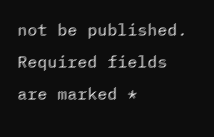not be published. Required fields are marked *